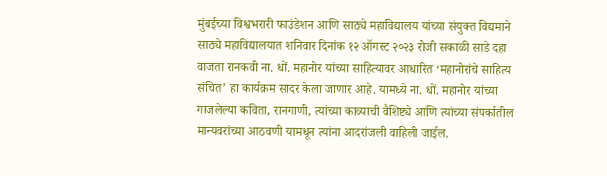मुंबईच्या विश्वभरारी फाउंडेशन आणि साठ्ये महाविद्यालय यांच्या संयुक्त विद्यमाने साठ्ये महाविद्यालयात शनिवार दिनांक १२ ऑगस्ट २०२३ रोजी सकाळी साडे दहा वाजता रानकवी ना. धों. महानोर यांच्या साहित्यावर आधारित ‘महानोरांचे साहित्य संचित’ हा कार्यक्रम सादर केला जाणार आहे. यामध्ये ना. धों. महानोर यांच्या गाजलेल्या कविता, रानगाणी, त्यांच्या काव्याची वैशिष्ट्ये आणि त्यांच्या संपर्कातील मान्यवरांच्या आठवणी यामधून त्यांना आदरांजली वाहिली जाईल.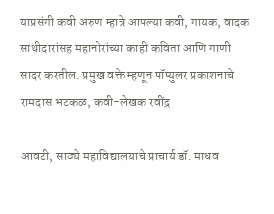याप्रसंगी कवी अरुण म्हात्रे आपल्या कवी, गायक, वादक साथीदारांसह महानोरांच्या काही कविता आणि गाणी सादर करतील. प्रमुख वक्ते म्हणून पॉप्युलर प्रकाशनाचे रामदास भटकळ, कवी-लेखक रवींद्र

आवटी, साठ्ये महाविद्यालयाचे प्राचार्य डॉ. माधव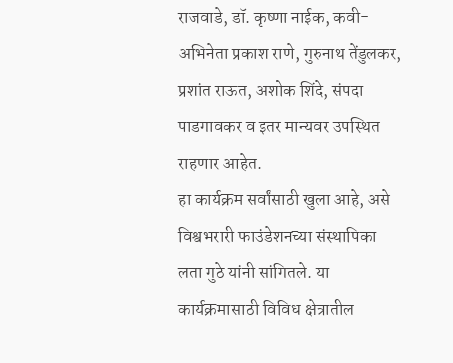राजवाडे, डॉ. कृष्णा नाईक, कवी-अभिनेता प्रकाश राणे, गुरुनाथ तेंडुलकर, प्रशांत राऊत, अशोक शिंदे, संपदा पाडगावकर व इतर मान्यवर उपस्थित राहणार आहेत.
हा कार्यक्रम सर्वांसाठी खुला आहे, असे विश्वभरारी फाउंडेशनच्या संस्थापिका लता गुठे यांनी सांगितले. या कार्यक्रमासाठी विविध क्षेत्रातील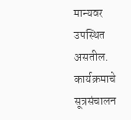मान्यवर उपस्थित असतील. कार्यक्रमाचे सूत्रसंचालन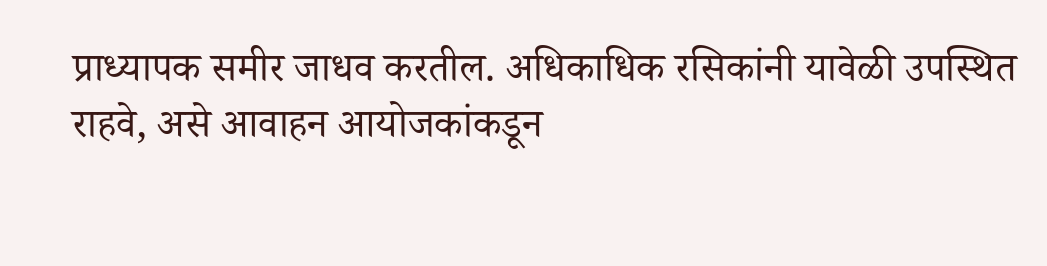प्राध्यापक समीर जाधव करतील. अधिकाधिक रसिकांनी यावेळी उपस्थित राहवे, असे आवाहन आयोजकांकडून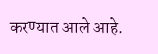करण्यात आले आहे.